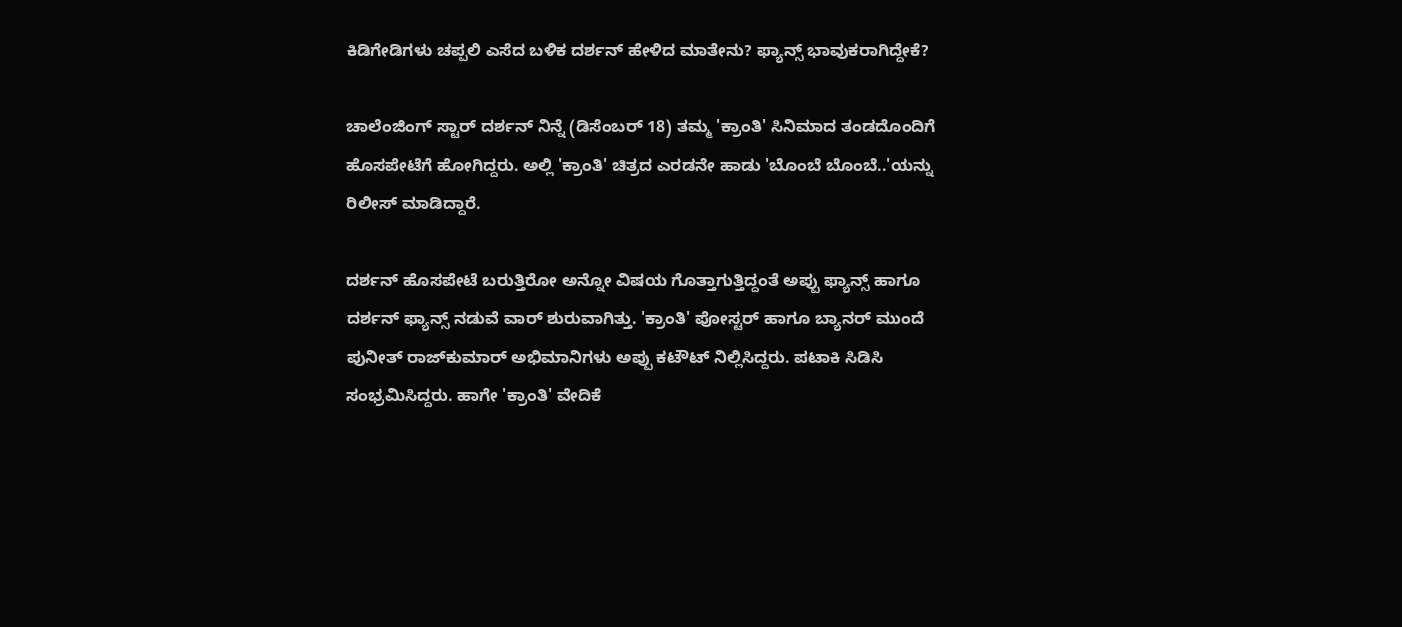ಕಿಡಿಗೇಡಿಗಳು ಚಪ್ಪಲಿ ಎಸೆದ ಬಳಿಕ ದರ್ಶನ್ ಹೇಳಿದ ಮಾತೇನು? ಫ್ಯಾನ್ಸ್ ಭಾವುಕರಾಗಿದ್ದೇಕೆ?

ಚಾಲೆಂಜಿಂಗ್ ಸ್ಟಾರ್ ದರ್ಶನ್ ನಿನ್ನೆ (ಡಿಸೆಂಬರ್ 18) ತಮ್ಮ 'ಕ್ರಾಂತಿ' ಸಿನಿಮಾದ ತಂಡದೊಂದಿಗೆ ಹೊಸಪೇಟೆಗೆ ಹೋಗಿದ್ದರು. ಅಲ್ಲಿ 'ಕ್ರಾಂತಿ' ಚಿತ್ರದ ಎರಡನೇ ಹಾಡು 'ಬೊಂಬೆ ಬೊಂಬೆ..'ಯನ್ನು ರಿಲೀಸ್ ಮಾಡಿದ್ದಾರೆ.

ದರ್ಶನ್ ಹೊಸಪೇಟೆ ಬರುತ್ತಿರೋ ಅನ್ನೋ ವಿಷಯ ಗೊತ್ತಾಗುತ್ತಿದ್ದಂತೆ ಅಪ್ಪು ಫ್ಯಾನ್ಸ್ ಹಾಗೂ ದರ್ಶನ್ ಫ್ಯಾನ್ಸ್ ನಡುವೆ ವಾರ್ ಶುರುವಾಗಿತ್ತು. 'ಕ್ರಾಂತಿ' ಪೋಸ್ಟರ್ ಹಾಗೂ ಬ್ಯಾನರ್ ಮುಂದೆ ಪುನೀತ್ ರಾಜ್‌ಕುಮಾರ್ ಅಭಿಮಾನಿಗಳು ಅಪ್ಪು ಕಟೌಟ್ ನಿಲ್ಲಿಸಿದ್ದರು. ಪಟಾಕಿ ಸಿಡಿಸಿ ಸಂಭ್ರಮಿಸಿದ್ದರು. ಹಾಗೇ 'ಕ್ರಾಂತಿ' ವೇದಿಕೆ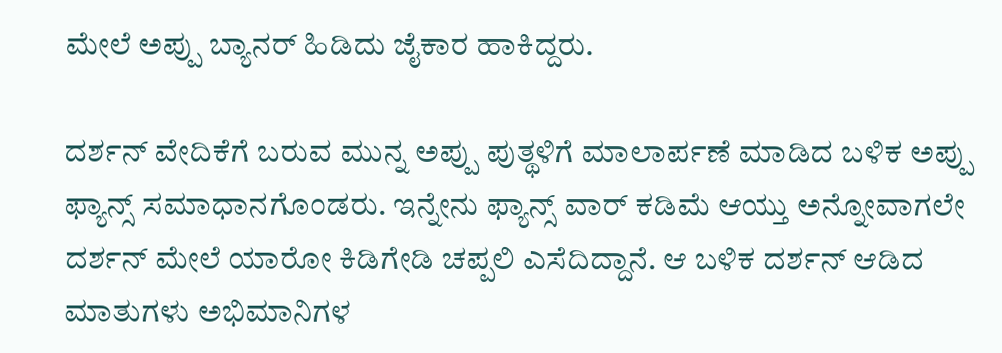ಮೇಲೆ ಅಪ್ಪು ಬ್ಯಾನರ್ ಹಿಡಿದು ಜೈಕಾರ ಹಾಕಿದ್ದರು.

ದರ್ಶನ್ ವೇದಿಕೆಗೆ ಬರುವ ಮುನ್ನ ಅಪ್ಪು ಪುತ್ಥಳಿಗೆ ಮಾಲಾರ್ಪಣೆ ಮಾಡಿದ ಬಳಿಕ ಅಪ್ಪು ಫ್ಯಾನ್ಸ್ ಸಮಾಧಾನಗೊಂಡರು. ಇನ್ನೇನು ಫ್ಯಾನ್ಸ್ ವಾರ್ ಕಡಿಮೆ ಆಯ್ತು ಅನ್ನೋವಾಗಲೇ ದರ್ಶನ್ ಮೇಲೆ ಯಾರೋ ಕಿಡಿಗೇಡಿ ಚಪ್ಪಲಿ ಎಸೆದಿದ್ದಾನೆ. ಆ ಬಳಿಕ ದರ್ಶನ್ ಆಡಿದ ಮಾತುಗಳು ಅಭಿಮಾನಿಗಳ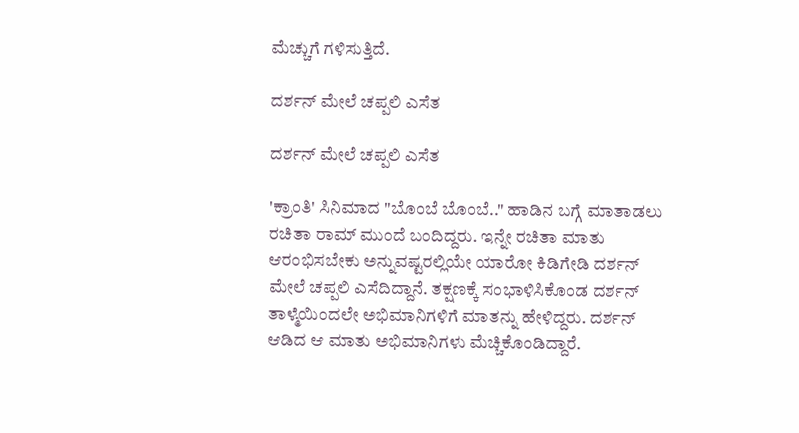ಮೆಚ್ಚುಗೆ ಗಳಿಸುತ್ತಿದೆ.

ದರ್ಶನ್ ಮೇಲೆ ಚಪ್ಪಲಿ ಎಸೆತ

ದರ್ಶನ್ ಮೇಲೆ ಚಪ್ಪಲಿ ಎಸೆತ

'ಕ್ರಾಂತಿ' ಸಿನಿಮಾದ "ಬೊಂಬೆ ಬೊಂಬೆ.." ಹಾಡಿನ ಬಗ್ಗೆ ಮಾತಾಡಲು ರಚಿತಾ ರಾಮ್ ಮುಂದೆ ಬಂದಿದ್ದರು. ಇನ್ನೇ ರಚಿತಾ ಮಾತು ಆರಂಭಿಸಬೇಕು ಅನ್ನುವಷ್ಟರಲ್ಲಿಯೇ ಯಾರೋ ಕಿಡಿಗೇಡಿ ದರ್ಶನ್ ಮೇಲೆ ಚಪ್ಪಲಿ ಎಸೆದಿದ್ದಾನೆ. ತಕ್ಷಣಕ್ಕೆ ಸಂಭಾಳಿಸಿಕೊಂಡ ದರ್ಶನ್ ತಾಳ್ಮೆಯಿಂದಲೇ ಅಭಿಮಾನಿಗಳಿಗೆ ಮಾತನ್ನು ಹೇಳಿದ್ದರು. ದರ್ಶನ್ ಆಡಿದ ಆ ಮಾತು ಅಭಿಮಾನಿಗಳು ಮೆಚ್ಚಿಕೊಂಡಿದ್ದಾರೆ.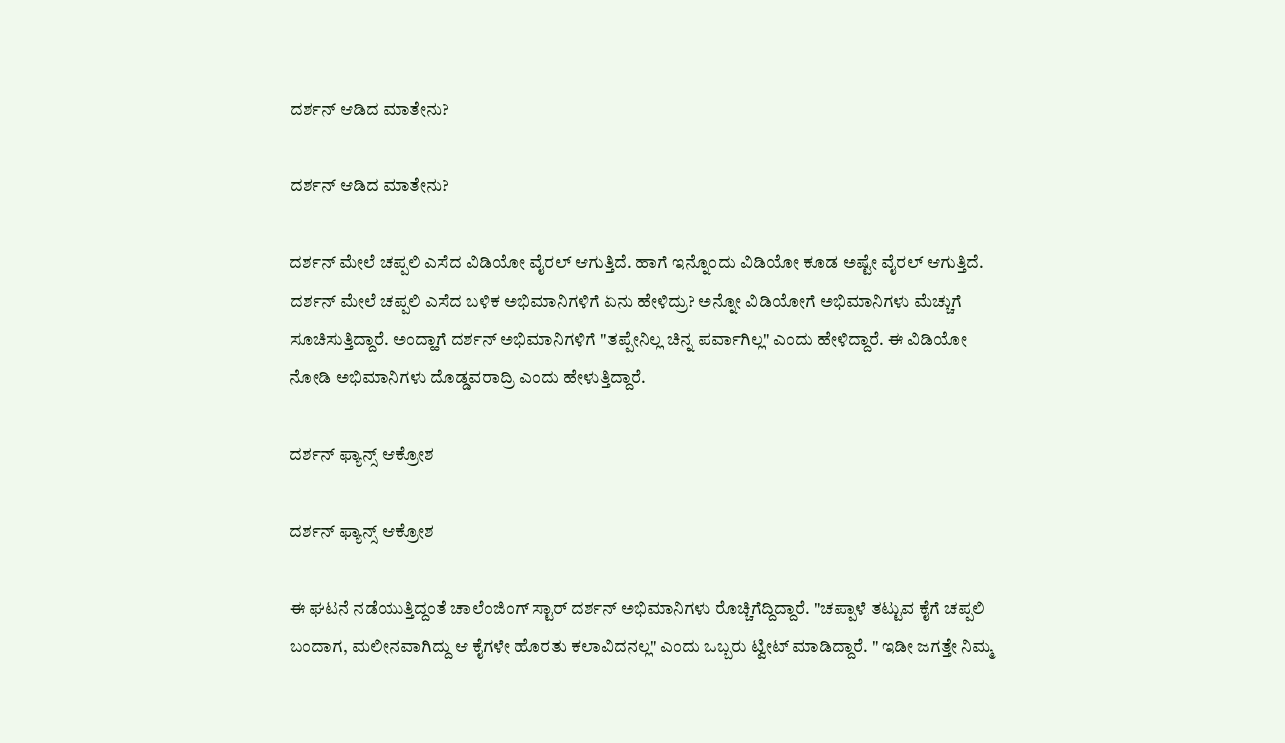ದರ್ಶನ್ ಆಡಿದ ಮಾತೇನು?

ದರ್ಶನ್ ಆಡಿದ ಮಾತೇನು?

ದರ್ಶನ್ ಮೇಲೆ ಚಪ್ಪಲಿ ಎಸೆದ ವಿಡಿಯೋ ವೈರಲ್ ಆಗುತ್ತಿದೆ. ಹಾಗೆ ಇನ್ನೊಂದು ವಿಡಿಯೋ ಕೂಡ ಅಷ್ಟೇ ವೈರಲ್ ಆಗುತ್ತಿದೆ. ದರ್ಶನ್ ಮೇಲೆ ಚಪ್ಪಲಿ ಎಸೆದ ಬಳಿಕ ಅಭಿಮಾನಿಗಳಿಗೆ ಏನು ಹೇಳಿದ್ರು? ಅನ್ನೋ ವಿಡಿಯೋಗೆ ಅಭಿಮಾನಿಗಳು ಮೆಚ್ಚುಗೆ ಸೂಚಿಸುತ್ತಿದ್ದಾರೆ. ಅಂದ್ಹಾಗೆ ದರ್ಶನ್ ಅಭಿಮಾನಿಗಳಿಗೆ "ತಪ್ಪೇನಿಲ್ಲ ಚಿನ್ನ ಪರ್ವಾಗಿಲ್ಲ" ಎಂದು ಹೇಳಿದ್ದಾರೆ. ಈ ವಿಡಿಯೋ ನೋಡಿ ಅಭಿಮಾನಿಗಳು ದೊಡ್ಡವರಾದ್ರಿ ಎಂದು ಹೇಳುತ್ತಿದ್ದಾರೆ.

ದರ್ಶನ್ ಫ್ಯಾನ್ಸ್ ಆಕ್ರೋಶ

ದರ್ಶನ್ ಫ್ಯಾನ್ಸ್ ಆಕ್ರೋಶ

ಈ ಘಟನೆ ನಡೆಯುತ್ತಿದ್ದಂತೆ ಚಾಲೆಂಜಿಂಗ್ ಸ್ಟಾರ್ ದರ್ಶನ್ ಅಭಿಮಾನಿಗಳು ರೊಚ್ಚಿಗೆದ್ದಿದ್ದಾರೆ. "ಚಪ್ಪಾಳೆ ತಟ್ಟುವ ಕೈಗೆ ಚಪ್ಪಲಿ ಬಂದಾಗ, ಮಲೀನವಾಗಿದ್ದು ಆ ಕೈಗಳೇ ಹೊರತು ಕಲಾವಿದನಲ್ಲ" ಎಂದು ಒಬ್ಬರು ಟ್ವೀಟ್ ಮಾಡಿದ್ದಾರೆ. " ಇಡೀ ಜಗತ್ತೇ ನಿಮ್ಮ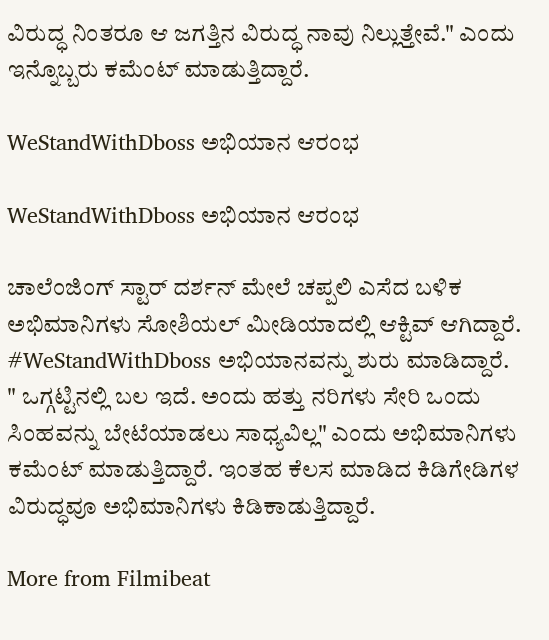ವಿರುದ್ಧ ನಿಂತರೂ ಆ ಜಗತ್ತಿನ ವಿರುದ್ಧ ನಾವು ನಿಲ್ಲುತ್ತೇವೆ." ಎಂದು ಇನ್ನೊಬ್ಬರು ಕಮೆಂಟ್ ಮಾಡುತ್ತಿದ್ದಾರೆ.

WeStandWithDboss ಅಭಿಯಾನ ಆರಂಭ

WeStandWithDboss ಅಭಿಯಾನ ಆರಂಭ

ಚಾಲೆಂಜಿಂಗ್ ಸ್ಟಾರ್ ದರ್ಶನ್ ಮೇಲೆ ಚಪ್ಪಲಿ ಎಸೆದ ಬಳಿಕ ಅಭಿಮಾನಿಗಳು ಸೋಶಿಯಲ್ ಮೀಡಿಯಾದಲ್ಲಿ ಆಕ್ಟಿವ್ ಆಗಿದ್ದಾರೆ. #WeStandWithDboss ಅಭಿಯಾನವನ್ನು ಶುರು ಮಾಡಿದ್ದಾರೆ. " ಒಗ್ಗಟ್ಟಿನಲ್ಲಿ ಬಲ ಇದೆ. ಅಂದು ಹತ್ತು ನರಿಗಳು ಸೇರಿ ಒಂದು ಸಿಂಹವನ್ನು ಬೇಟೆಯಾಡಲು ಸಾಧ್ಯವಿಲ್ಲ" ಎಂದು ಅಭಿಮಾನಿಗಳು ಕಮೆಂಟ್ ಮಾಡುತ್ತಿದ್ದಾರೆ. ಇಂತಹ ಕೆಲಸ ಮಾಡಿದ ಕಿಡಿಗೇಡಿಗಳ ವಿರುದ್ಧವೂ ಅಭಿಮಾನಿಗಳು ಕಿಡಿಕಾಡುತ್ತಿದ್ದಾರೆ.

More from Filmibeat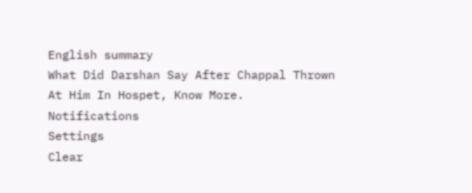English summary
What Did Darshan Say After Chappal Thrown At Him In Hospet, Know More.
Notifications
Settings
Clear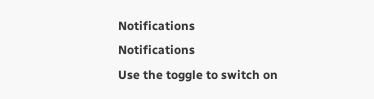Notifications
Notifications
Use the toggle to switch on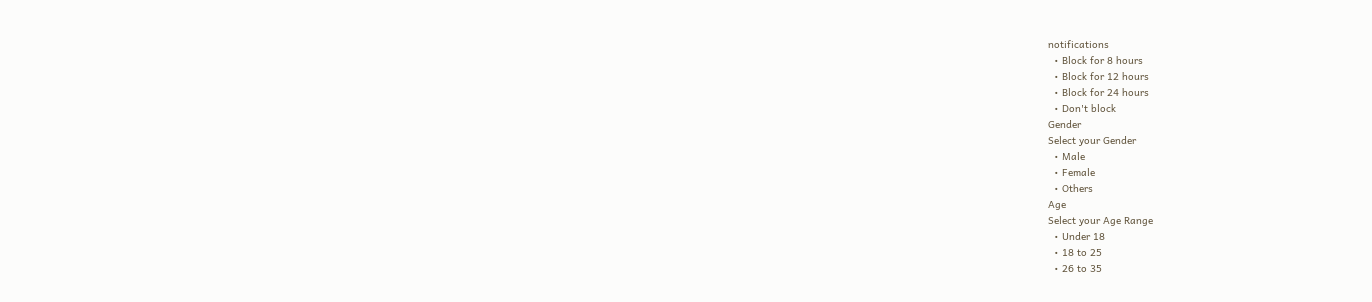notifications
  • Block for 8 hours
  • Block for 12 hours
  • Block for 24 hours
  • Don't block
Gender
Select your Gender
  • Male
  • Female
  • Others
Age
Select your Age Range
  • Under 18
  • 18 to 25
  • 26 to 35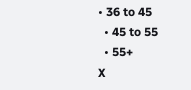• 36 to 45
  • 45 to 55
  • 55+
X